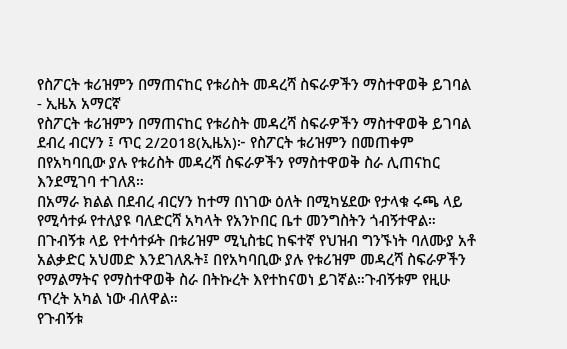የስፖርት ቱሪዝምን በማጠናከር የቱሪስት መዳረሻ ስፍራዎችን ማስተዋወቅ ይገባል - ኢዜአ አማርኛ
የስፖርት ቱሪዝምን በማጠናከር የቱሪስት መዳረሻ ስፍራዎችን ማስተዋወቅ ይገባል
ደብረ ብርሃን ፤ ጥር 2/2018(ኢዜአ)፦ የስፖርት ቱሪዝምን በመጠቀም በየአካባቢው ያሉ የቱሪስት መዳረሻ ስፍራዎችን የማስተዋወቅ ስራ ሊጠናከር እንደሚገባ ተገለጸ።
በአማራ ክልል በደብረ ብርሃን ከተማ በነገው ዕለት በሚካሄደው የታላቁ ሩጫ ላይ የሚሳተፉ የተለያዩ ባለድርሻ አካላት የአንኮበር ቤተ መንግስትን ጎብኝተዋል።
በጉብኝቱ ላይ የተሳተፉት በቱሪዝም ሚኒስቴር ከፍተኛ የህዝብ ግንኙነት ባለሙያ አቶ አልቃድር አህመድ እንደገለጹት፤ በየአካባቢው ያሉ የቱሪዝም መዳረሻ ስፍራዎችን የማልማትና የማስተዋወቅ ስራ በትኩረት እየተከናወነ ይገኛል።ጉብኝቱም የዚሁ ጥረት አካል ነው ብለዋል።
የጉብኝቱ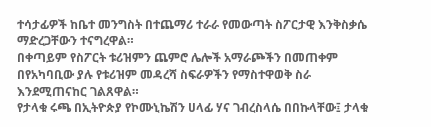ተሳታፊዎች ከቤተ መንግስት በተጨማሪ ተራራ የመውጣት ስፖርታዊ እንቅስቃሴ ማድረጋቸውን ተናግረዋል።
በቀጣይም የስፖርት ቱሪዝምን ጨምሮ ሌሎች አማራጮችን በመጠቀም በየአካባቢው ያሉ የቱሪዝም መዳረሻ ስፍራዎችን የማስተዋወቅ ስራ እንደሚጠናከር ገልጸዋል።
የታላቁ ሩጫ በኢትዮጵያ የኮሙኒኬሽን ሀላፊ ሃና ገብረስላሴ በበኩላቸው፤ ታላቁ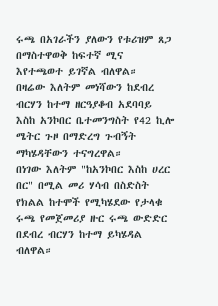ሩጫ በአገራችን ያለውን የቱሪዝም ጸጋ በማስተዋወቅ ከፍተኛ ሚና እየተጫወተ ይገኛል ብለዋል።
በዛሬው እለትም መነሻውን ከደብረ ብርሃን ከተማ ዘርዓያቆብ አደባባይ እስከ አንኮበር ቤተመንግስት የ42 ኪሎ ሜትር ጉዞ በማድረግ ጉብኝት ማካሄዳቸውን ተናግረዋል።
በነገው እለትም "ከአንኮበር እስከ ሀረር በር" በሚል መሪ ሃሳብ በስድስት የክልል ከተሞች የሚካሄደው የታላቁ ሩጫ የመጀመሪያ ዙር ሩጫ ውድድር በደብረ ብርሃን ከተማ ይካሄዳል ብለዋል።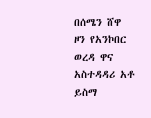በሰሜን ሸዋ ዞን የአንኮበር ወረዳ ዋና አስተዳዳሪ አቶ ይስማ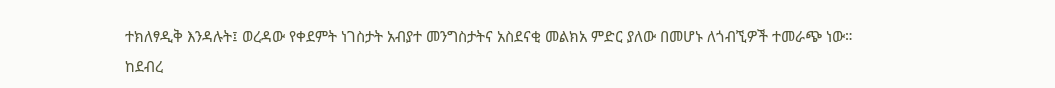ተክለፃዲቅ እንዳሉት፤ ወረዳው የቀደምት ነገስታት አብያተ መንግስታትና አስደናቂ መልክአ ምድር ያለው በመሆኑ ለጎብኚዎች ተመራጭ ነው።
ከደብረ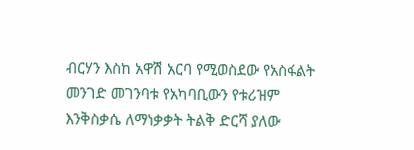ብርሃን እስከ አዋሽ አርባ የሚወስደው የአስፋልት መንገድ መገንባቱ የአካባቢውን የቱሪዝም እንቅስቃሴ ለማነቃቃት ትልቅ ድርሻ ያለው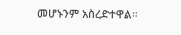መሆኑንም አስረድተዋል።